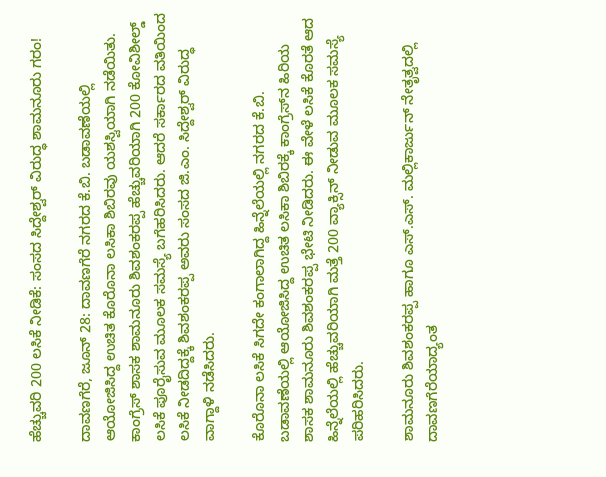ಹೆಚ್ಚುವರಿ 200 ಲಸಿಕೆ ನೀಡಿಕೆ: ಸಂಸದ ಸಿದ್ದೇಶ್ವರ್ ವಿರುದ್ಧ ಶಾಮನೂರು ಗರಂ!

ದಾವಣಗೆರೆ, ಜೂನ್ 28: ದಾವಣಗೆರೆ ನಗರದ ಕೆ.ಬಿ. ಬಡಾವಣೆಯಲ್ಲಿ ಆಯೋಜಿಸಿದ್ದ ಉಚಿತ ಕೊರೊನಾ ಲಸಿಕಾ ಶಿಬಿರವು ಯಶಸ್ವಿಯಾಗಿ ನಡೆಯಿತು‌. ಕಾಂಗ್ರೆಸ್ ಶಾಸಕ ಶಾಮನೂರು ಶಿವಶಂಕರಪ್ಪ ಹೆಚ್ಚುವರಿಯಾಗಿ 200 ಕೋವಿಶೀಲ್ಡ್ ಲಸಿಕೆ ಪೂರೈಸುವ ಮೂಲಕ ಸಮಸ್ಯೆ ಬಗೆಹರಿಸಿದರು. ಆದರೆ ಸರ್ಕಾರದ ವತಿಯಿಂದ ಲಸಿಕೆ ನೀಡದಿದ್ದಕ್ಕೆ ಶಿವಶಂಕರಪ್ಪ ಅವರು ಸಂಸದ ಜಿ.ಎಂ. ಸಿದ್ದೇಶ್ವರ್ ವಿರುದ್ಧ ವಾಗ್ದಾಳಿ ನಡೆಸಿದರು.

ಕೊರೊನಾ ಲಸಿಕೆ ಸಿಗದೇ ಕಂಗಾಲಾಗಿದ್ದ ಹಿನ್ನೆಲೆಯಲ್ಲಿ ನಗರದ ಕೆ.ಬಿ. ಬಡಾವಣೆಯಲ್ಲಿ ಆಯೋಜಿಸಿದ್ದ ಉಚಿತ ಲಸಿಕಾ ಶಿಬಿರಕ್ಕೆ ಕಾಂಗ್ರೆಸ್‌ನ ಹಿರಿಯ ಶಾಸಕ ಶಾಮನೂರು ಶಿವಶಂಕರಪ್ಪ ಭೇಟಿ ನೀಡಿದರು. ಈ ವೇಳೆ ಲಸಿಕೆ ಕೊರತೆ ಆದ ಹಿನ್ನೆಲೆಯಲ್ಲಿ ಹೆಚ್ಚುವರಿಯಾಗಿ ಮತ್ತೆ 200 ವ್ಯಾಕ್ಸಿನ್ ನೀಡುವ ಮೂಲಕ ಸಮಸ್ಯೆ ಪರಿಹರಿಸಿದರು.

ಶಾಮನೂರು ಶಿವಶಂಕರಪ್ಪ ಹಾಗೂ ಎಸ್.ಎಸ್. ಮಲ್ಲಿಕಾರ್ಜುನ್ ನೇತೃತ್ವದಲ್ಲಿ ದಾವಣಗೆರೆಯಾದ್ಯಂತ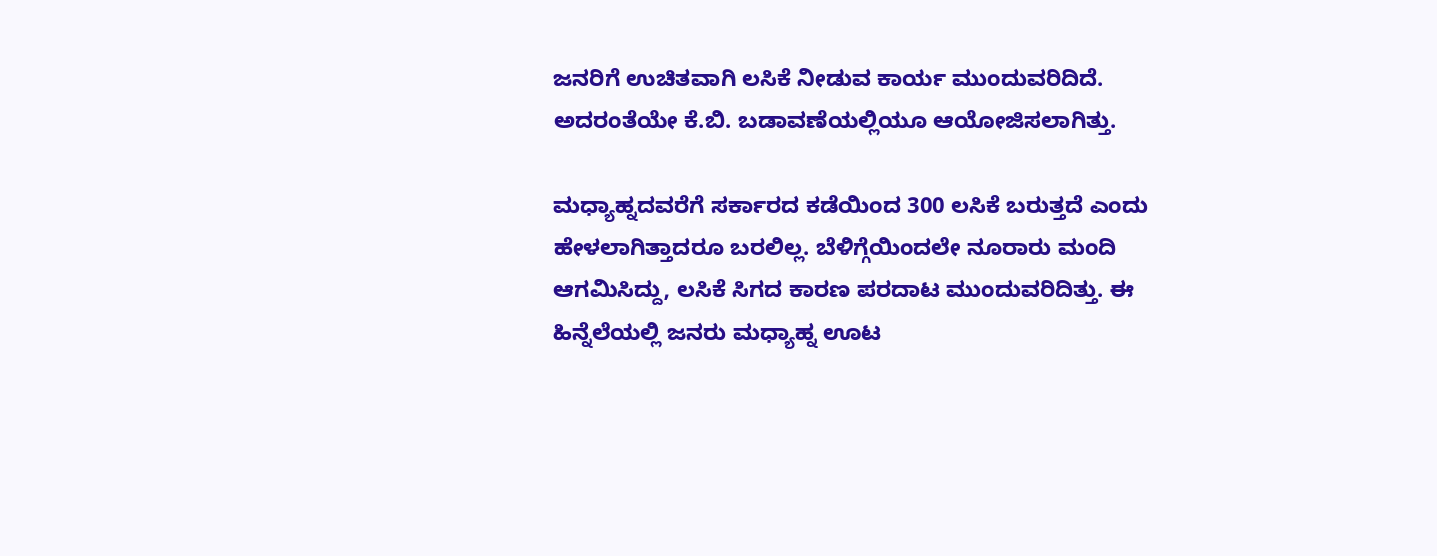ಜನರಿಗೆ ಉಚಿತವಾಗಿ ಲಸಿಕೆ ನೀಡುವ ಕಾರ್ಯ ಮುಂದುವರಿದಿದೆ. ಅದರಂತೆಯೇ ಕೆ.ಬಿ. ಬಡಾವಣೆಯಲ್ಲಿಯೂ ಆಯೋಜಿಸಲಾಗಿತ್ತು.

ಮಧ್ಯಾಹ್ನದವರೆಗೆ ಸರ್ಕಾರದ ಕಡೆಯಿಂದ 300 ಲಸಿಕೆ ಬರುತ್ತದೆ ಎಂದು ಹೇಳಲಾಗಿತ್ತಾದರೂ ಬರಲಿಲ್ಲ. ಬೆಳಿಗ್ಗೆಯಿಂದಲೇ ನೂರಾರು ಮಂದಿ ಆಗಮಿಸಿದ್ದು, ಲಸಿಕೆ ಸಿಗದ ಕಾರಣ ಪರದಾಟ ಮುಂದುವರಿದಿತ್ತು. ಈ ಹಿನ್ನೆಲೆಯಲ್ಲಿ ಜನರು ಮಧ್ಯಾಹ್ನ ಊಟ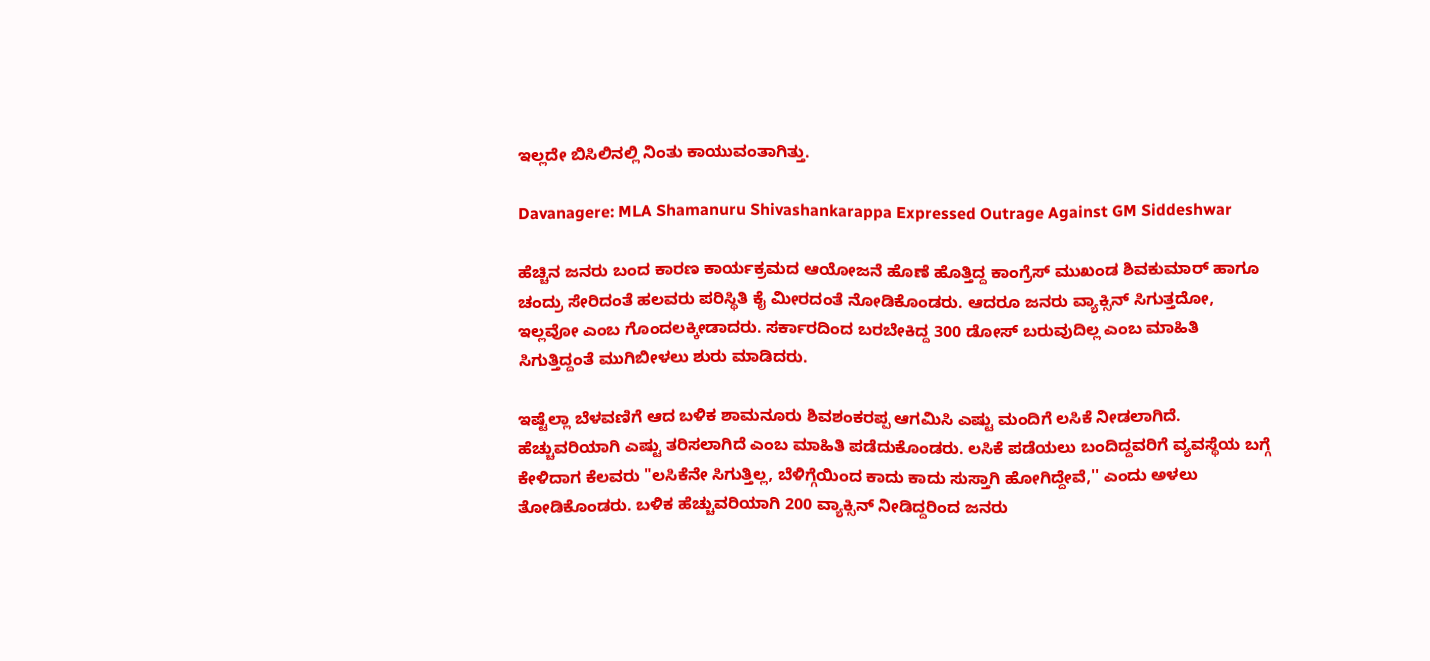ಇಲ್ಲದೇ ಬಿಸಿಲಿನಲ್ಲಿ ನಿಂತು ಕಾಯುವಂತಾಗಿತ್ತು.

Davanagere: MLA Shamanuru Shivashankarappa Expressed Outrage Against GM Siddeshwar

ಹೆಚ್ಚಿನ ಜನರು ಬಂದ ಕಾರಣ ಕಾರ್ಯಕ್ರಮದ ಆಯೋಜನೆ ಹೊಣೆ ಹೊತ್ತಿದ್ದ ಕಾಂಗ್ರೆಸ್ ಮುಖಂಡ ಶಿವಕುಮಾರ್ ಹಾಗೂ ಚಂದ್ರು ಸೇರಿದಂತೆ ಹಲವರು ಪರಿಸ್ಥಿತಿ ಕೈ ಮೀರದಂತೆ ನೋಡಿಕೊಂಡರು. ಆದರೂ ಜನರು ವ್ಯಾಕ್ಸಿನ್ ಸಿಗುತ್ತದೋ, ಇಲ್ಲವೋ ಎಂಬ ಗೊಂದಲಕ್ಕೀಡಾದರು. ಸರ್ಕಾರದಿಂದ ಬರಬೇಕಿದ್ದ 300 ಡೋಸ್ ಬರುವುದಿಲ್ಲ ಎಂಬ ಮಾಹಿತಿ ಸಿಗುತ್ತಿದ್ದಂತೆ ಮುಗಿಬೀಳಲು ಶುರು ಮಾಡಿದರು.

ಇಷ್ಟೆಲ್ಲಾ ಬೆಳವಣಿಗೆ ಆದ ಬಳಿಕ ಶಾಮನೂರು ಶಿವಶಂಕರಪ್ಪ ಆಗಮಿಸಿ ಎಷ್ಟು ಮಂದಿಗೆ ಲಸಿಕೆ ನೀಡಲಾಗಿದೆ. ಹೆಚ್ಚುವರಿಯಾಗಿ ಎಷ್ಟು ತರಿಸಲಾಗಿದೆ ಎಂಬ ಮಾಹಿತಿ ಪಡೆದುಕೊಂಡರು. ಲಸಿಕೆ ಪಡೆಯಲು ಬಂದಿದ್ದವರಿಗೆ ವ್ಯವಸ್ಥೆಯ ಬಗ್ಗೆ ಕೇಳಿದಾಗ ಕೆಲವರು "ಲಸಿಕೆನೇ ಸಿಗುತ್ತಿಲ್ಲ, ಬೆಳಿಗ್ಗೆಯಿಂದ ಕಾದು ಕಾದು ಸುಸ್ತಾಗಿ ಹೋಗಿದ್ದೇವೆ,'' ಎಂದು ಅಳಲು ತೋಡಿಕೊಂಡರು. ಬಳಿಕ ಹೆಚ್ಚುವರಿಯಾಗಿ 200 ವ್ಯಾಕ್ಸಿನ್ ನೀಡಿದ್ದರಿಂದ ಜನರು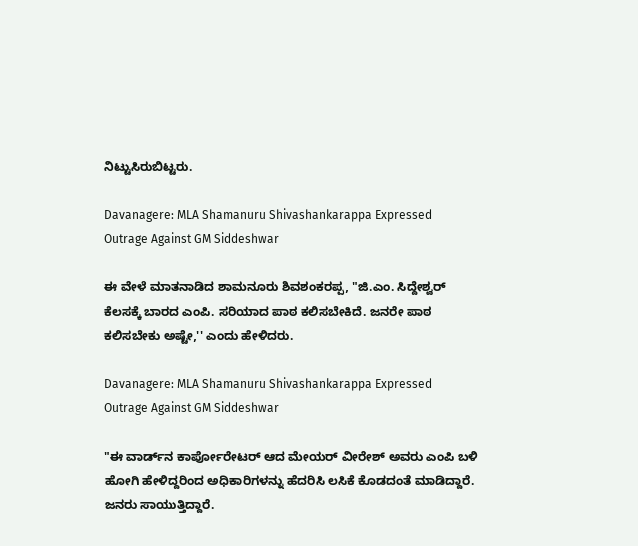ನಿಟ್ಟುಸಿರುಬಿಟ್ಟರು.

Davanagere: MLA Shamanuru Shivashankarappa Expressed Outrage Against GM Siddeshwar

ಈ ವೇಳೆ ಮಾತನಾಡಿದ ಶಾಮನೂರು ಶಿವಶಂಕರಪ್ಪ, "ಜಿ.ಎಂ. ಸಿದ್ದೇಶ್ವರ್ ಕೆಲಸಕ್ಕೆ ಬಾರದ ಎಂಪಿ. ಸರಿಯಾದ ಪಾಠ ಕಲಿಸಬೇಕಿದೆ. ಜನರೇ ಪಾಠ ಕಲಿಸಬೇಕು ಅಷ್ಟೇ,'' ಎಂದು ಹೇಳಿದರು.

Davanagere: MLA Shamanuru Shivashankarappa Expressed Outrage Against GM Siddeshwar

"ಈ ವಾರ್ಡ್‌ನ ಕಾರ್ಪೋರೇಟರ್ ಆದ ಮೇಯರ್ ವೀರೇಶ್ ಅವರು ಎಂಪಿ ಬಳಿ ಹೋಗಿ ಹೇಳಿದ್ದರಿಂದ ಅಧಿಕಾರಿಗಳನ್ನು ಹೆದರಿಸಿ ಲಸಿಕೆ ಕೊಡದಂತೆ ಮಾಡಿದ್ದಾರೆ. ಜನರು ಸಾಯುತ್ತಿದ್ದಾರೆ.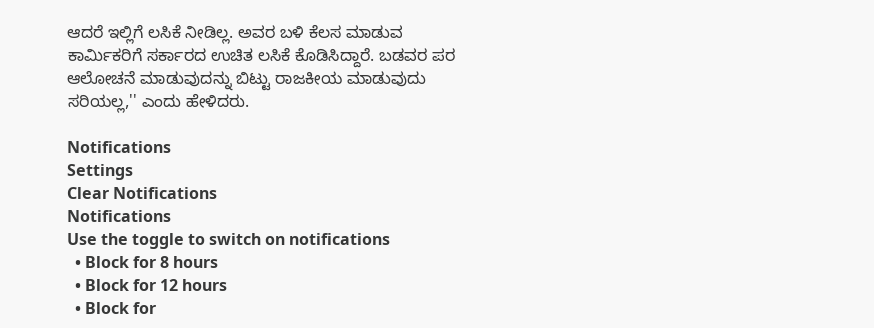ಆದರೆ ಇಲ್ಲಿಗೆ ಲಸಿಕೆ ನೀಡಿಲ್ಲ. ಅವರ ಬಳಿ ಕೆಲಸ ಮಾಡುವ ಕಾರ್ಮಿಕರಿಗೆ ಸರ್ಕಾರದ ಉಚಿತ ಲಸಿಕೆ ಕೊಡಿಸಿದ್ದಾರೆ. ಬಡವರ ಪರ ಆಲೋಚನೆ ಮಾಡುವುದನ್ನು ಬಿಟ್ಟು ರಾಜಕೀಯ ಮಾಡುವುದು ಸರಿಯಲ್ಲ,'' ಎಂದು ಹೇಳಿದರು.

Notifications
Settings
Clear Notifications
Notifications
Use the toggle to switch on notifications
  • Block for 8 hours
  • Block for 12 hours
  • Block for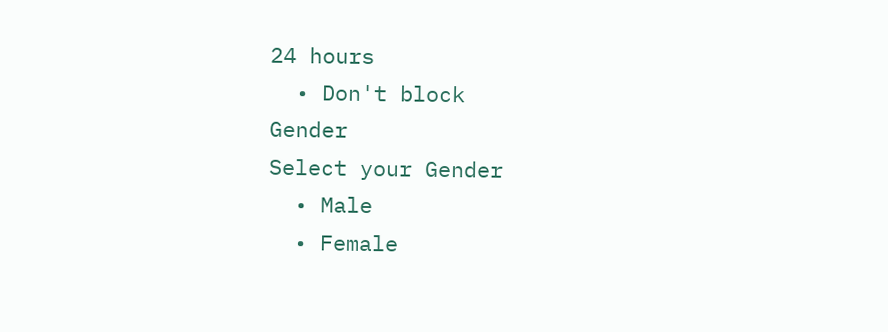24 hours
  • Don't block
Gender
Select your Gender
  • Male
  • Female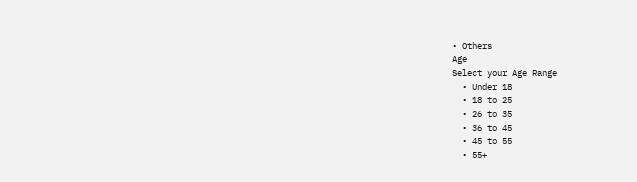• Others
Age
Select your Age Range
  • Under 18
  • 18 to 25
  • 26 to 35
  • 36 to 45
  • 45 to 55
  • 55+